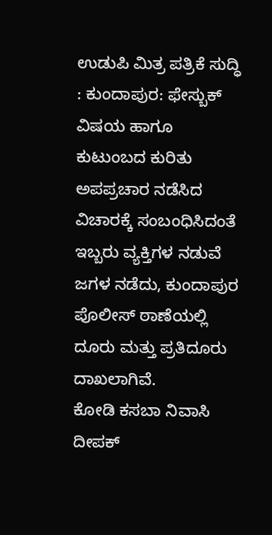ಉಡುಪಿ ಮಿತ್ರ ಪತ್ರಿಕೆ ಸುದ್ಧಿ : ಕುಂದಾಪುರ: ಫೇಸ್ಬುಕ್ ವಿಷಯ ಹಾಗೂ ಕುಟುಂಬದ ಕುರಿತು ಅಪಪ್ರಚಾರ ನಡೆಸಿದ ವಿಚಾರಕ್ಕೆ ಸಂಬಂಧಿಸಿದಂತೆ ಇಬ್ಬರು ವ್ಯಕ್ತಿಗಳ ನಡುವೆ ಜಗಳ ನಡೆದು, ಕುಂದಾಪುರ ಪೊಲೀಸ್ ಠಾಣೆಯಲ್ಲಿ ದೂರು ಮತ್ತು ಪ್ರತಿದೂರು ದಾಖಲಾಗಿವೆ.
ಕೋಡಿ ಕಸಬಾ ನಿವಾಸಿ ದೀಪಕ್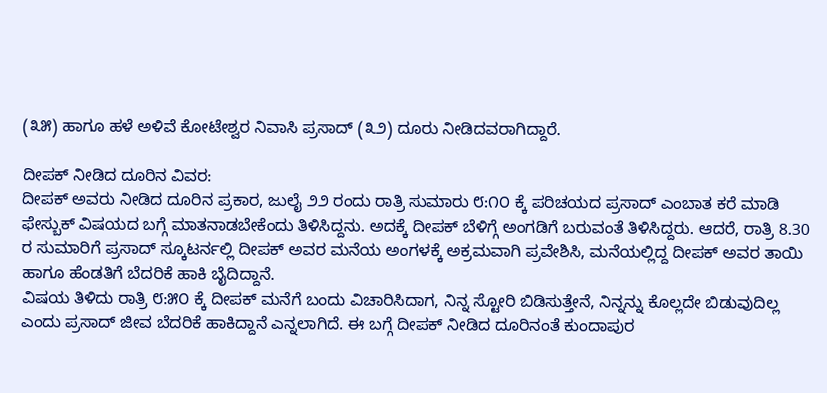(೩೫) ಹಾಗೂ ಹಳೆ ಅಳಿವೆ ಕೋಟೇಶ್ವರ ನಿವಾಸಿ ಪ್ರಸಾದ್ (೩೨) ದೂರು ನೀಡಿದವರಾಗಿದ್ದಾರೆ.

ದೀಪಕ್ ನೀಡಿದ ದೂರಿನ ವಿವರ:
ದೀಪಕ್ ಅವರು ನೀಡಿದ ದೂರಿನ ಪ್ರಕಾರ, ಜುಲೈ ೨೨ ರಂದು ರಾತ್ರಿ ಸುಮಾರು ೮:೧೦ ಕ್ಕೆ ಪರಿಚಯದ ಪ್ರಸಾದ್ ಎಂಬಾತ ಕರೆ ಮಾಡಿ ಫೇಸ್ಬುಕ್ ವಿಷಯದ ಬಗ್ಗೆ ಮಾತನಾಡಬೇಕೆಂದು ತಿಳಿಸಿದ್ದನು. ಅದಕ್ಕೆ ದೀಪಕ್ ಬೆಳಿಗ್ಗೆ ಅಂಗಡಿಗೆ ಬರುವಂತೆ ತಿಳಿಸಿದ್ದರು. ಆದರೆ, ರಾತ್ರಿ 8.30 ರ ಸುಮಾರಿಗೆ ಪ್ರಸಾದ್ ಸ್ಕೂಟರ್ನಲ್ಲಿ ದೀಪಕ್ ಅವರ ಮನೆಯ ಅಂಗಳಕ್ಕೆ ಅಕ್ರಮವಾಗಿ ಪ್ರವೇಶಿಸಿ, ಮನೆಯಲ್ಲಿದ್ದ ದೀಪಕ್ ಅವರ ತಾಯಿ ಹಾಗೂ ಹೆಂಡತಿಗೆ ಬೆದರಿಕೆ ಹಾಕಿ ಬೈದಿದ್ದಾನೆ.
ವಿಷಯ ತಿಳಿದು ರಾತ್ರಿ ೮:೫೦ ಕ್ಕೆ ದೀಪಕ್ ಮನೆಗೆ ಬಂದು ವಿಚಾರಿಸಿದಾಗ, ನಿನ್ನ ಸ್ಟೋರಿ ಬಿಡಿಸುತ್ತೇನೆ, ನಿನ್ನನ್ನು ಕೊಲ್ಲದೇ ಬಿಡುವುದಿಲ್ಲ ಎಂದು ಪ್ರಸಾದ್ ಜೀವ ಬೆದರಿಕೆ ಹಾಕಿದ್ದಾನೆ ಎನ್ನಲಾಗಿದೆ. ಈ ಬಗ್ಗೆ ದೀಪಕ್ ನೀಡಿದ ದೂರಿನಂತೆ ಕುಂದಾಪುರ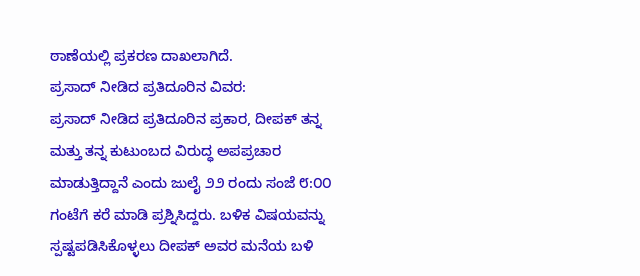ಠಾಣೆಯಲ್ಲಿ ಪ್ರಕರಣ ದಾಖಲಾಗಿದೆ.
ಪ್ರಸಾದ್ ನೀಡಿದ ಪ್ರತಿದೂರಿನ ವಿವರ:
ಪ್ರಸಾದ್ ನೀಡಿದ ಪ್ರತಿದೂರಿನ ಪ್ರಕಾರ, ದೀಪಕ್ ತನ್ನ ಮತ್ತು ತನ್ನ ಕುಟುಂಬದ ವಿರುದ್ಧ ಅಪಪ್ರಚಾರ ಮಾಡುತ್ತಿದ್ದಾನೆ ಎಂದು ಜುಲೈ ೨೨ ರಂದು ಸಂಜೆ ೮:೦೦ ಗಂಟೆಗೆ ಕರೆ ಮಾಡಿ ಪ್ರಶ್ನಿಸಿದ್ದರು. ಬಳಿಕ ವಿಷಯವನ್ನು ಸ್ಪಷ್ಟಪಡಿಸಿಕೊಳ್ಳಲು ದೀಪಕ್ ಅವರ ಮನೆಯ ಬಳಿ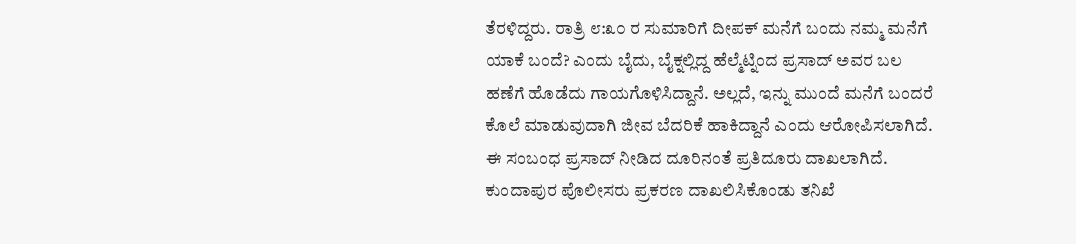ತೆರಳಿದ್ದರು. ರಾತ್ರಿ ೮:೩೦ ರ ಸುಮಾರಿಗೆ ದೀಪಕ್ ಮನೆಗೆ ಬಂದು ನಮ್ಮ ಮನೆಗೆ ಯಾಕೆ ಬಂದೆ? ಎಂದು ಬೈದು, ಬೈಕ್ನಲ್ಲಿದ್ದ ಹೆಲ್ಮೆಟ್ನಿಂದ ಪ್ರಸಾದ್ ಅವರ ಬಲ ಹಣೆಗೆ ಹೊಡೆದು ಗಾಯಗೊಳಿಸಿದ್ದಾನೆ. ಅಲ್ಲದೆ, ಇನ್ನು ಮುಂದೆ ಮನೆಗೆ ಬಂದರೆ ಕೊಲೆ ಮಾಡುವುದಾಗಿ ಜೀವ ಬೆದರಿಕೆ ಹಾಕಿದ್ದಾನೆ ಎಂದು ಆರೋಪಿಸಲಾಗಿದೆ. ಈ ಸಂಬಂಧ ಪ್ರಸಾದ್ ನೀಡಿದ ದೂರಿನಂತೆ ಪ್ರತಿದೂರು ದಾಖಲಾಗಿದೆ.
ಕುಂದಾಪುರ ಪೊಲೀಸರು ಪ್ರಕರಣ ದಾಖಲಿಸಿಕೊಂಡು ತನಿಖೆ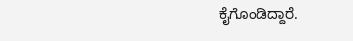ಕೈಗೊಂಡಿದ್ದಾರೆ.